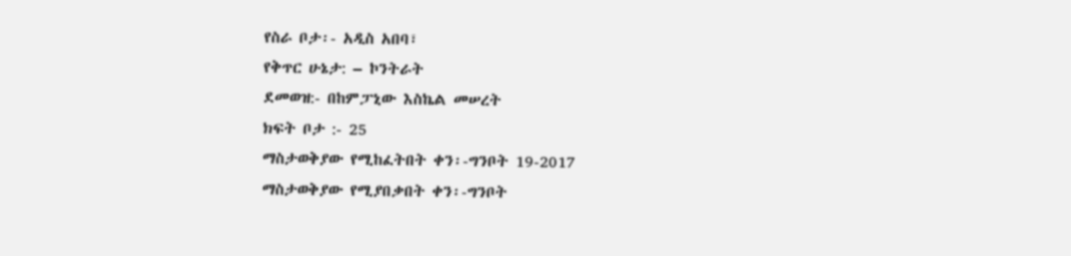የስራ ቦታ፡- አዲስ አበባ፣
የቅጥር ሁኔታ: – ኮንትራት
ደመወዝ:- በከምፓኒው እስኬል መሠረት
ክፍት ቦታ :- 25
ማስታወቅያው የሚከፈትበት ቀን፡-ግንቦት 19-2017
ማስታወቅያው የሚያበቃበት ቀን፡-ግንቦት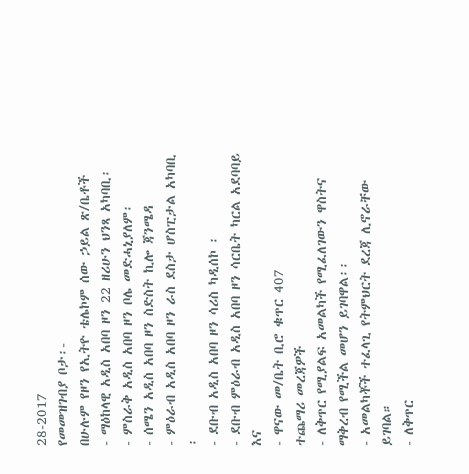28-2017
የመመዝገብያ ቦታ፡-
በሁሉም የዞን የኢትዮ ቴሌኮም ሰው ኃይል ጽ/ቤቶች
- ማዕከላዊ አዲስ አበባ ዞን 22 ዘሪሁን ህንጻ አካባቢ፡
- ምስራቅ አዲስ አበባ ዞን ቦሌ መድሓኒያለም፡
- ሰሜን አዲስ አበባ ዞን ስድስት ኪሎ ጃንሜዳ
- ምዕራብ አዲስ አበባ ዞን ራስ ደስታ ሆስፒታል አካባቢ ፡
- ደቡብ አዲስ አበባ ዞን ሳሪስ ካዲሰኮ ፡
- ደቡብ ምዕራብ አዲስ አበባ ዞን ሳርቤት ካርል አደባባይ እና
- ዋናው መ/ቤት ቢሮ ቁጥር 407
ተጨማሪ መረጃዎች
- ለቅጥር የሚያልፍ አመልካች የሚፈለገውን ዋስትና ማቅረብ የሚችል መሆን ይገባዋል፡፡
- አመልካቾች ተፈላጊ የትምህርት ደረጃ ሊኖራቸው ይገባል።
- ለቅጥር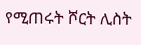የሚጠሩት ሾርት ሊስት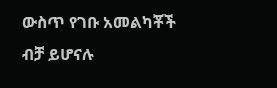ውስጥ የገቡ አመልካቾች ብቻ ይሆናሉ